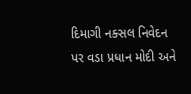દિમાગી નક્સલ નિવેદન પર વડા પ્રધાન મોદી અને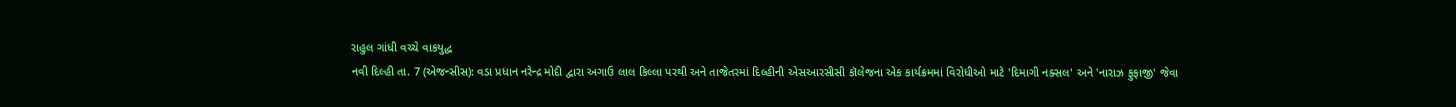રાહુલ ગાંધી વચ્ચે વાકયુદ્ધ
નવી દિલ્હી તા. 7 (એજન્સીસ): વડા પ્રધાન નરેન્દ્ર મોદી દ્વારા અગાઉ લાલ કિલ્લા પરથી અને તાજેતરમાં દિલ્હીની એસઆરસીસી કૉલેજના એક કાર્યક્રમમાં વિરોધીઓ માટે 'દિમાગી નક્સલ' અને 'નારાઝ ફુફાજી' જેવા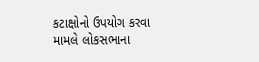કટાક્ષોનો ઉપયોગ કરવા મામલે લોકસભાના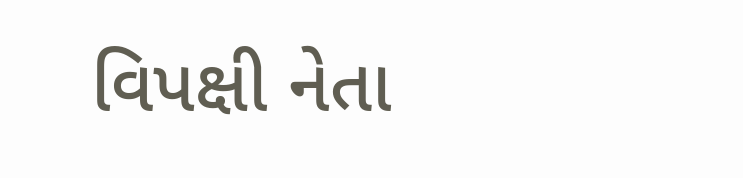વિપક્ષી નેતા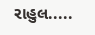રાહુલ.....